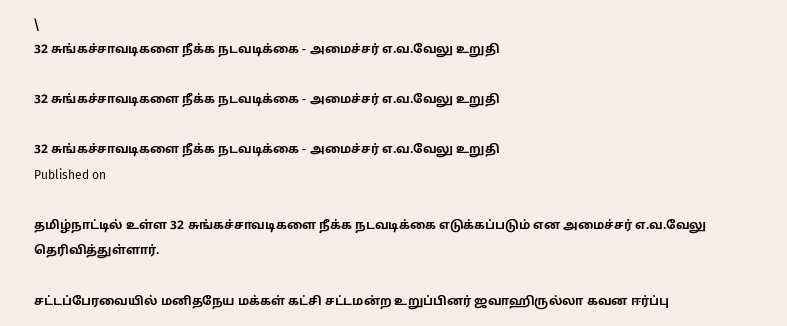\
32 சுங்கச்சாவடிகளை நீக்க நடவடிக்கை - அமைச்சர் எ.வ.வேலு உறுதி

32 சுங்கச்சாவடிகளை நீக்க நடவடிக்கை - அமைச்சர் எ.வ.வேலு உறுதி

32 சுங்கச்சாவடிகளை நீக்க நடவடிக்கை - அமைச்சர் எ.வ.வேலு உறுதி
Published on

தமிழ்நாட்டில் உள்ள 32 சுங்கச்சாவடிகளை நீக்க நடவடிக்கை எடுக்கப்படும் என அமைச்சர் எ.வ.வேலு தெரிவித்துள்ளார்.

சட்டப்பேரவையில் மனிதநேய மக்கள் கட்சி சட்டமன்ற உறுப்பினர் ஜவாஹிருல்லா கவன ஈர்ப்பு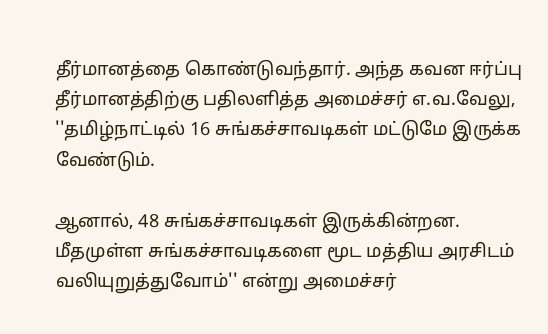தீர்மானத்தை கொண்டுவந்தார். அந்த கவன ஈர்ப்பு தீர்மானத்திற்கு பதிலளித்த அமைச்சர் எ.வ.வேலு, ''தமிழ்நாட்டில் 16 சுங்கச்சாவடிகள் மட்டுமே இருக்க வேண்டும்.

ஆனால், 48 சுங்கச்சாவடிகள் இருக்கின்றன. மீதமுள்ள சுங்கச்சாவடிகளை மூட மத்திய அரசிடம் வலியுறுத்துவோம்'' என்று அமைச்சர்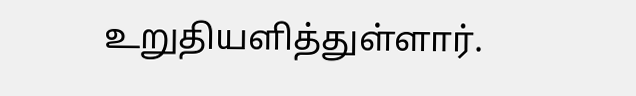உறுதியளித்துள்ளார்.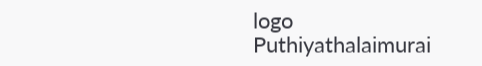logo
Puthiyathalaimurai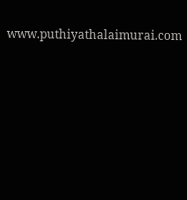www.puthiyathalaimurai.com